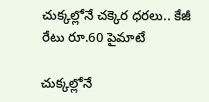చుక్కల్లోనే చక్కెర ధరలు.. కేజీ రేటు రూ.60 పైమాటే

చుక్కల్లోనే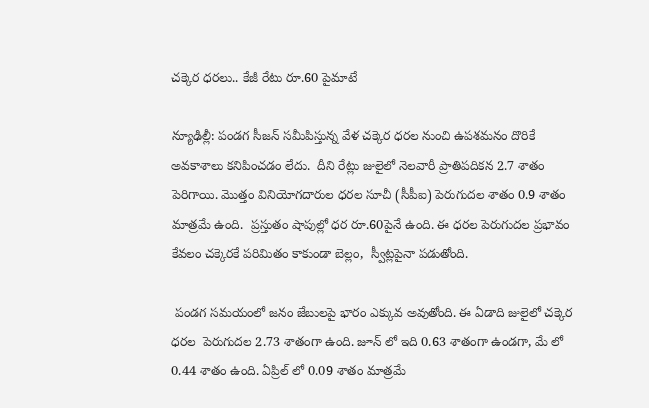చక్కెర ధరలు.. కేజీ రేటు రూ.60 పైమాటే

న్యూఢిల్లీ: పండగ సీజన్ సమీపిస్తున్న వేళ చక్కెర ధరల నుంచి ఉపశమనం దొరికే అవకాశాలు కనిపించడం లేదు.  దీని రేట్లు జులైలో నెలవారీ ప్రాతిపదికన 2.7 శాతం పెరిగాయి. మొత్తం వినియోగదారుల ధరల సూచీ (సీపీఐ) పెరుగుదల శాతం 0.9 శాతం మాత్రమే ఉంది.  ప్రస్తుతం షాపుల్లో ధర రూ.60పైనే ఉంది. ఈ ధరల పెరుగుదల ప్రభావం కేవలం చక్కెరకే పరిమితం కాకుండా బెల్లం,  స్వీట్లపైనా పడుతోంది.

 పండగ సమయంలో జనం జేబులపై భారం ఎక్కువ అవుతోంది. ఈ ఏడాది జులైలో చక్కెర ధరల  పెరుగుదల 2.73 శాతంగా ఉంది. జూన్ లో ఇది 0.63 శాతంగా ఉండగా, మే లో 0.44 శాతం ఉంది. ఏప్రిల్ లో 0.09 శాతం మాత్రమే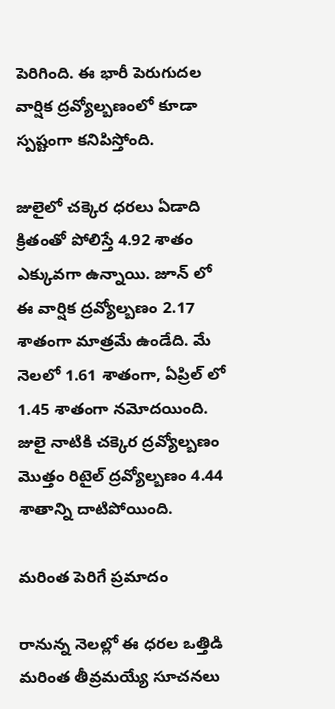పెరిగింది. ఈ భారీ పెరుగుదల వార్షిక ద్రవ్యోల్బణంలో కూడా స్పష్టంగా కనిపిస్తోంది.

జులైలో చక్కెర ధరలు ఏడాది క్రితంతో పోలిస్తే 4.92 శాతం ఎక్కువగా ఉన్నాయి. జూన్ లో ఈ వార్షిక ద్రవ్యోల్బణం 2.17 శాతంగా మాత్రమే ఉండేది. మే నెలలో 1.61 శాతంగా, ఏప్రిల్ లో 1.45 శాతంగా నమోదయింది. జులై నాటికి చక్కెర ద్రవ్యోల్బణం మొత్తం రిటైల్ ద్రవ్యోల్బణం 4.44 శాతాన్ని దాటిపోయింది.

మరింత పెరిగే ప్రమాదం

రానున్న నెలల్లో ఈ ధరల ఒత్తిడి మరింత తీవ్రమయ్యే సూచనలు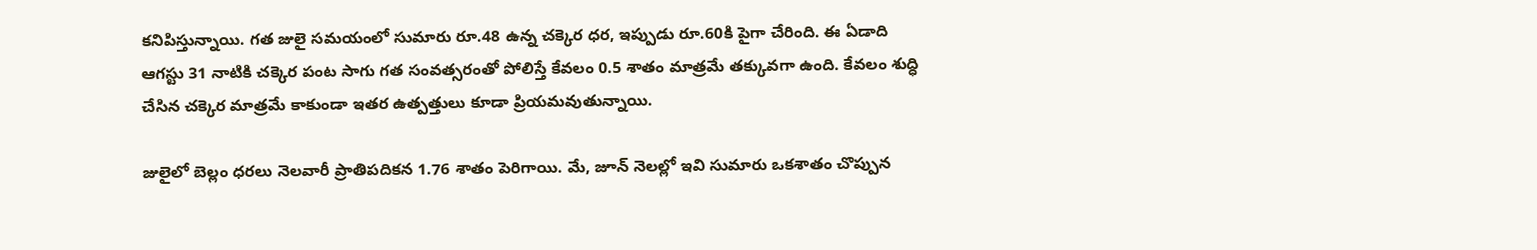కనిపిస్తున్నాయి. గత జులై సమయంలో సుమారు రూ.48 ఉన్న చక్కెర ధర, ఇప్పుడు రూ.60కి పైగా చేరింది. ఈ ఏడాది ఆగస్టు 31 నాటికి చక్కెర పంట సాగు గత సంవత్సరంతో పోలిస్తే కేవలం 0.5 శాతం మాత్రమే తక్కువగా ఉంది. కేవలం శుద్ధి చేసిన చక్కెర మాత్రమే కాకుండా ఇతర ఉత్పత్తులు కూడా ప్రియమవుతున్నాయి.

జులైలో బెల్లం ధరలు నెలవారీ ప్రాతిపదికన 1.76 శాతం పెరిగాయి. మే, జూన్ నెలల్లో ఇవి సుమారు ఒకశాతం చొప్పున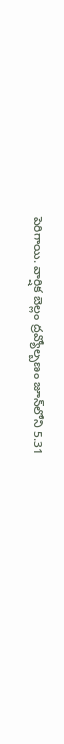పెరిగాయి. వార్షిక బెల్లం ద్రవ్యోల్బణం జూన్‌లోని 5.31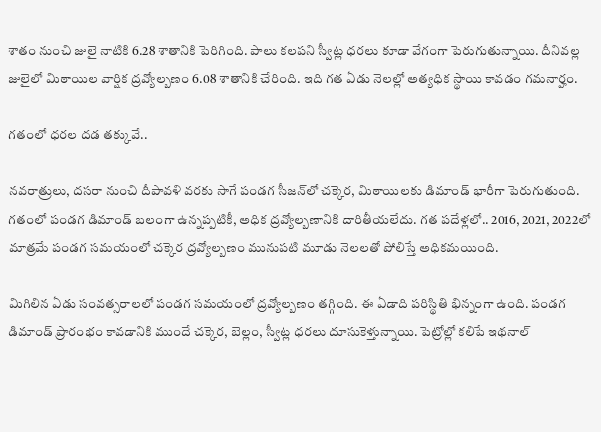శాతం నుంచి జులై నాటికి 6.28 శాతానికి పెరిగింది. పాలు కలపని స్వీట్ల ధరలు కూడా వేగంగా పెరుగుతున్నాయి. దీనివల్ల జులైలో మిఠాయిల వార్షిక ద్రవ్యోల్బణం 6.08 శాతానికి చేరింది. ఇది గత ఏడు నెలల్లో అత్యధిక స్థాయి కావడం గమనార్హం.

గతంలో ధరల దడ తక్కువే..

నవరాత్రులు, దసరా నుంచి దీపావళి వరకు సాగే పండగ సీజన్‌‌లో చక్కెర, మిఠాయిలకు డిమాండ్ భారీగా పెరుగుతుంది. గతంలో పండగ డిమాండ్ బలంగా ఉన్నప్పటికీ, అధిక ద్రవ్యోల్బణానికి దారితీయలేదు. గత పదేళ్లలో.. 2016, 2021, 2022లో మాత్రమే పండగ సమయంలో చక్కెర ద్రవ్యోల్బణం మునుపటి మూడు నెలలతో పోలిస్తే అధికమయింది.

మిగిలిన ఏడు సంవత్సరాలలో పండగ సమయంలో ద్రవ్యోల్బణం తగ్గింది. ఈ ఏడాది పరిస్థితి భిన్నంగా ఉంది. పండగ డిమాండ్ ప్రారంభం కావడానికి ముందే చక్కెర, బెల్లం, స్వీట్ల ధరలు దూసుకెళ్తున్నాయి. పెట్రోల్లో కలిపే ఇథనాల్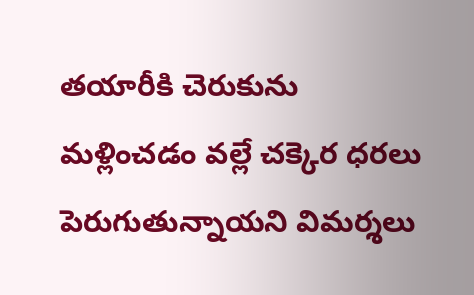తయారీకి చెరుకును మళ్లించడం వల్లే చక్కెర ధరలు పెరుగుతున్నాయని విమర్శలు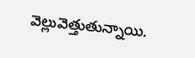వెల్లువెత్తుతున్నాయి.